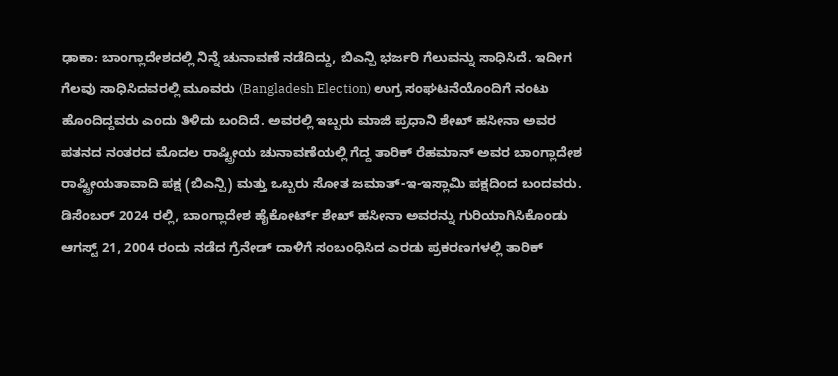ಢಾಕಾ: ಬಾಂಗ್ಲಾದೇಶದಲ್ಲಿ ನಿನ್ನೆ ಚುನಾವಣೆ ನಡೆದಿದ್ದು, ಬಿಎನ್ಪಿ ಭರ್ಜರಿ ಗೆಲುವನ್ನು ಸಾಧಿಸಿದೆ. ಇದೀಗ ಗೆಲವು ಸಾಧಿಸಿದವರಲ್ಲಿ ಮೂವರು (Bangladesh Election) ಉಗ್ರ ಸಂಘಟನೆಯೊಂದಿಗೆ ನಂಟು ಹೊಂದಿದ್ದವರು ಎಂದು ತಿಳಿದು ಬಂದಿದೆ. ಅವರಲ್ಲಿ ಇಬ್ಬರು ಮಾಜಿ ಪ್ರಧಾನಿ ಶೇಖ್ ಹಸೀನಾ ಅವರ ಪತನದ ನಂತರದ ಮೊದಲ ರಾಷ್ಟ್ರೀಯ ಚುನಾವಣೆಯಲ್ಲಿ ಗೆದ್ದ ತಾರಿಕ್ ರೆಹಮಾನ್ ಅವರ ಬಾಂಗ್ಲಾದೇಶ ರಾಷ್ಟ್ರೀಯತಾವಾದಿ ಪಕ್ಷ (ಬಿಎನ್ಪಿ) ಮತ್ತು ಒಬ್ಬರು ಸೋತ ಜಮಾತ್-ಇ-ಇಸ್ಲಾಮಿ ಪಕ್ಷದಿಂದ ಬಂದವರು.
ಡಿಸೆಂಬರ್ 2024 ರಲ್ಲಿ, ಬಾಂಗ್ಲಾದೇಶ ಹೈಕೋರ್ಟ್ ಶೇಖ್ ಹಸೀನಾ ಅವರನ್ನು ಗುರಿಯಾಗಿಸಿಕೊಂಡು ಆಗಸ್ಟ್ 21, 2004 ರಂದು ನಡೆದ ಗ್ರೆನೇಡ್ ದಾಳಿಗೆ ಸಂಬಂಧಿಸಿದ ಎರಡು ಪ್ರಕರಣಗಳಲ್ಲಿ ತಾರಿಕ್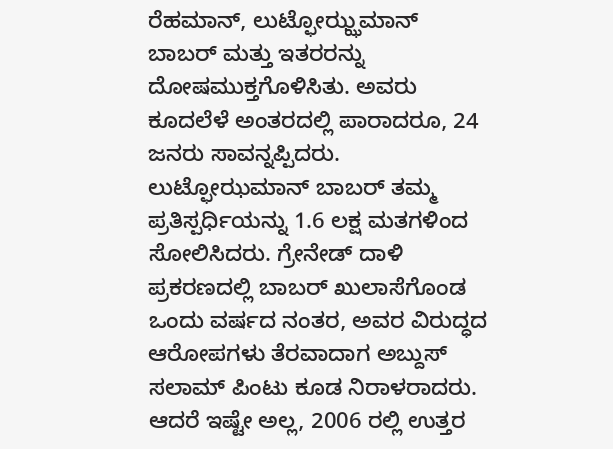ರೆಹಮಾನ್, ಲುಟ್ಫೋಝ್ಝಮಾನ್ ಬಾಬರ್ ಮತ್ತು ಇತರರನ್ನು ದೋಷಮುಕ್ತಗೊಳಿಸಿತು. ಅವರು ಕೂದಲೆಳೆ ಅಂತರದಲ್ಲಿ ಪಾರಾದರೂ, 24 ಜನರು ಸಾವನ್ನಪ್ಪಿದರು. ಲುಟ್ಫೋಝಮಾನ್ ಬಾಬರ್ ತಮ್ಮ ಪ್ರತಿಸ್ಪರ್ಧಿಯನ್ನು 1.6 ಲಕ್ಷ ಮತಗಳಿಂದ ಸೋಲಿಸಿದರು. ಗ್ರೇನೇಡ್ ದಾಳಿ ಪ್ರಕರಣದಲ್ಲಿ ಬಾಬರ್ ಖುಲಾಸೆಗೊಂಡ ಒಂದು ವರ್ಷದ ನಂತರ, ಅವರ ವಿರುದ್ಧದ ಆರೋಪಗಳು ತೆರವಾದಾಗ ಅಬ್ದುಸ್ ಸಲಾಮ್ ಪಿಂಟು ಕೂಡ ನಿರಾಳರಾದರು.
ಆದರೆ ಇಷ್ಟೇ ಅಲ್ಲ, 2006 ರಲ್ಲಿ ಉತ್ತರ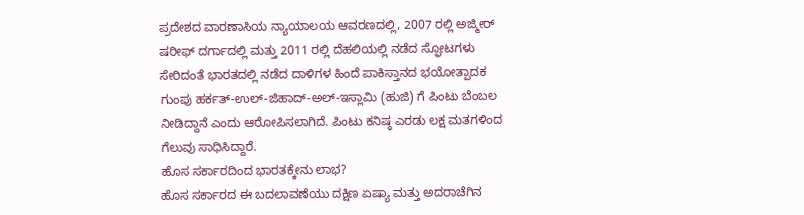ಪ್ರದೇಶದ ವಾರಣಾಸಿಯ ನ್ಯಾಯಾಲಯ ಆವರಣದಲ್ಲಿ, 2007 ರಲ್ಲಿ ಅಜ್ಮೀರ್ ಷರೀಫ್ ದರ್ಗಾದಲ್ಲಿ ಮತ್ತು 2011 ರಲ್ಲಿ ದೆಹಲಿಯಲ್ಲಿ ನಡೆದ ಸ್ಫೋಟಗಳು ಸೇರಿದಂತೆ ಭಾರತದಲ್ಲಿ ನಡೆದ ದಾಳಿಗಳ ಹಿಂದೆ ಪಾಕಿಸ್ತಾನದ ಭಯೋತ್ಪಾದಕ ಗುಂಪು ಹರ್ಕತ್-ಉಲ್-ಜಿಹಾದ್-ಅಲ್-ಇಸ್ಲಾಮಿ (ಹುಜಿ) ಗೆ ಪಿಂಟು ಬೆಂಬಲ ನೀಡಿದ್ದಾನೆ ಎಂದು ಆರೋಪಿಸಲಾಗಿದೆ. ಪಿಂಟು ಕನಿಷ್ಠ ಎರಡು ಲಕ್ಷ ಮತಗಳಿಂದ ಗೆಲುವು ಸಾಧಿಸಿದ್ದಾರೆ.
ಹೊಸ ಸರ್ಕಾರದಿಂದ ಭಾರತಕ್ಕೇನು ಲಾಭ?
ಹೊಸ ಸರ್ಕಾರದ ಈ ಬದಲಾವಣೆಯು ದಕ್ಷಿಣ ಏಷ್ಯಾ ಮತ್ತು ಅದರಾಚೆಗಿನ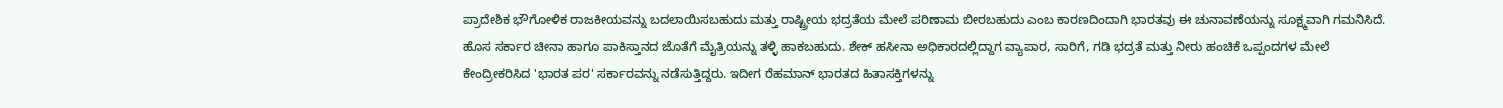ಪ್ರಾದೇಶಿಕ ಭೌಗೋಳಿಕ ರಾಜಕೀಯವನ್ನು ಬದಲಾಯಿಸಬಹುದು ಮತ್ತು ರಾಷ್ಟ್ರೀಯ ಭದ್ರತೆಯ ಮೇಲೆ ಪರಿಣಾಮ ಬೀರಬಹುದು ಎಂಬ ಕಾರಣದಿಂದಾಗಿ ಭಾರತವು ಈ ಚುನಾವಣೆಯನ್ನು ಸೂಕ್ಷ್ಮವಾಗಿ ಗಮನಿಸಿದೆ. ಹೊಸ ಸರ್ಕಾರ ಚೀನಾ ಹಾಗೂ ಪಾಕಿಸ್ತಾನದ ಜೊತೆಗೆ ಮೈತ್ರಿಯನ್ನು ತಳ್ಳಿ ಹಾಕಬಹುದು. ಶೇಕ್ ಹಸೀನಾ ಅಧಿಕಾರದಲ್ಲಿದ್ದಾಗ ವ್ಯಾಪಾರ, ಸಾರಿಗೆ, ಗಡಿ ಭದ್ರತೆ ಮತ್ತು ನೀರು ಹಂಚಿಕೆ ಒಪ್ಪಂದಗಳ ಮೇಲೆ ಕೇಂದ್ರೀಕರಿಸಿದ 'ಭಾರತ ಪರ' ಸರ್ಕಾರವನ್ನು ನಡೆಸುತ್ತಿದ್ದರು. ಇದೀಗ ರೆಹಮಾನ್ ಭಾರತದ ಹಿತಾಸಕ್ತಿಗಳನ್ನು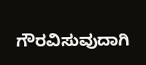ಗೌರವಿಸುವುದಾಗಿ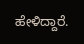ಹೇಳಿದ್ದಾರೆ.